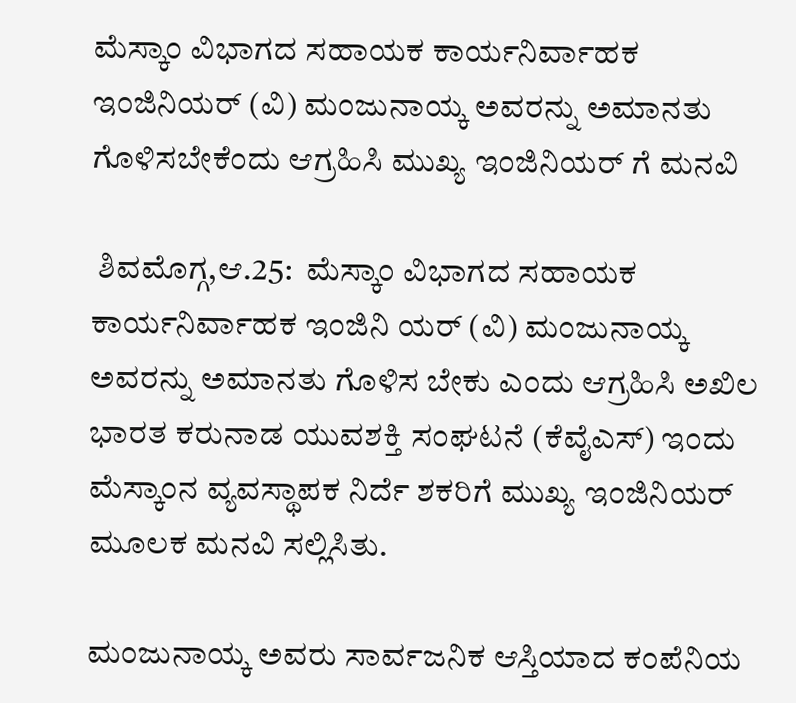ಮೆಸ್ಕಾಂ ವಿಭಾಗದ ಸಹಾಯಕ ಕಾರ್ಯನಿರ್ವಾಹಕ ಇಂಜಿನಿಯರ್ (ವಿ) ಮಂಜುನಾಯ್ಕ ಅವರನ್ನು ಅಮಾನತು ಗೊಳಿಸಬೇಕೆಂದು ಆಗ್ರಹಿಸಿ ಮುಖ್ಯ ಇಂಜಿನಿಯರ್ ಗೆ ಮನವಿ

 ಶಿವಮೊಗ್ಗ,ಆ.25:  ಮೆಸ್ಕಾಂ ವಿಭಾಗದ ಸಹಾಯಕ ಕಾರ್ಯನಿರ್ವಾಹಕ ಇಂಜಿನಿ ಯರ್ (ವಿ) ಮಂಜುನಾಯ್ಕ ಅವರನ್ನು ಅಮಾನತು ಗೊಳಿಸ ಬೇಕು ಎಂದು ಆಗ್ರಹಿಸಿ ಅಖಿಲ ಭಾರತ ಕರುನಾಡ ಯುವಶಕ್ತಿ ಸಂಘಟನೆ (ಕೆವೈಎಸ್) ಇಂದು ಮೆಸ್ಕಾಂನ ವ್ಯವಸ್ಥಾಪಕ ನಿರ್ದೆ ಶಕರಿಗೆ ಮುಖ್ಯ ಇಂಜಿನಿಯರ್ ಮೂಲಕ ಮನವಿ ಸಲ್ಲಿಸಿತು.

ಮಂಜುನಾಯ್ಕ ಅವರು ಸಾರ್ವಜನಿಕ ಆಸ್ತಿಯಾದ ಕಂಪೆನಿಯ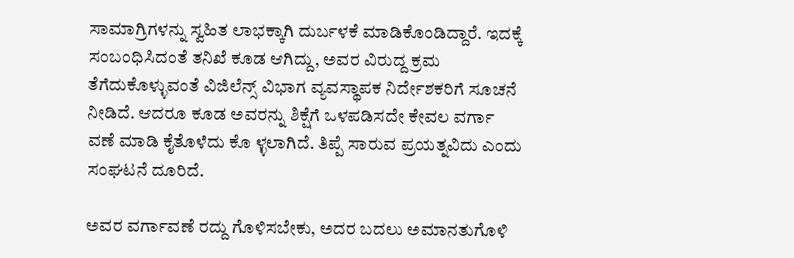ಸಾಮಾಗ್ರಿಗಳನ್ನು ಸ್ವಹಿತ ಲಾಭಕ್ಕಾಗಿ ದುರ್ಬಳಕೆ ಮಾಡಿಕೊಂಡಿದ್ದಾರೆ. ಇದಕ್ಕೆ ಸಂಬಂಧಿಸಿದಂತೆ ತನಿಖೆ ಕೂಡ ಆಗಿದ್ದು, ಅವರ ವಿರುದ್ದ ಕ್ರಮ ತೆಗೆದುಕೊಳ್ಳುವಂತೆ ವಿಜಿಲೆನ್ಸ್ ವಿಭಾಗ ವ್ಯವಸ್ಥಾಪಕ ನಿರ್ದೇಶಕರಿಗೆ ಸೂಚನೆ ನೀಡಿದೆ. ಆದರೂ ಕೂಡ ಅವರನ್ನು ಶಿಕ್ಷೆಗೆ ಒಳಪಡಿಸದೇ ಕೇವಲ ವರ್ಗಾ ವಣೆ ಮಾಡಿ ಕೈತೊಳೆದು ಕೊ ಳ್ಳಲಾಗಿದೆ. ತಿಪ್ಪೆ ಸಾರುವ ಪ್ರಯತ್ನವಿದು ಎಂದು ಸಂಘಟನೆ ದೂರಿದೆ.

ಅವರ ವರ್ಗಾವಣೆ ರದ್ದು ಗೊಳಿಸಬೇಕು, ಅದರ ಬದಲು ಅಮಾನತುಗೊಳಿ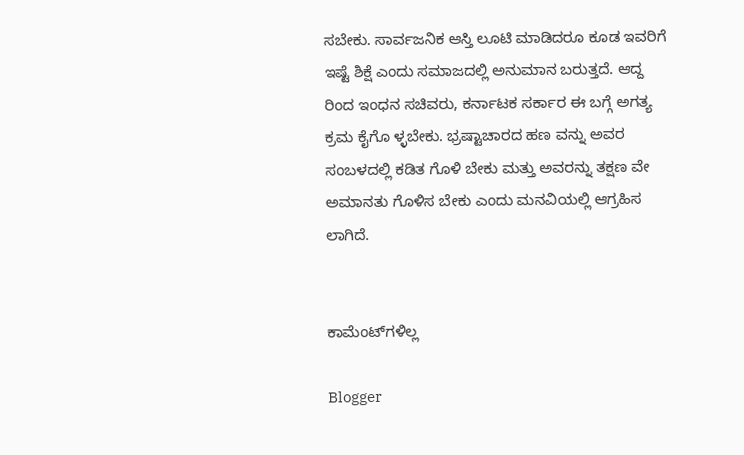ಸಬೇಕು. ಸಾರ್ವಜನಿಕ ಆಸ್ತಿ ಲೂಟಿ ಮಾಡಿದರೂ ಕೂಡ ಇವರಿಗೆ ಇಷ್ಟೆ ಶಿಕ್ಷೆ ಎಂದು ಸಮಾಜದಲ್ಲಿ ಅನುಮಾನ ಬರುತ್ತದೆ. ಆದ್ದ ರಿಂದ ಇಂಧನ ಸಚಿವರು, ಕರ್ನಾಟಕ ಸರ್ಕಾರ ಈ ಬಗ್ಗೆ ಅಗತ್ಯ ಕ್ರಮ ಕೈಗೊ ಳ್ಳಬೇಕು. ಭ್ರಷ್ಟಾಚಾರದ ಹಣ ವನ್ನು ಅವರ ಸಂಬಳದಲ್ಲಿ ಕಡಿತ ಗೊಳಿ ಬೇಕು ಮತ್ತು ಅವರನ್ನು ತಕ್ಷಣ ವೇ ಅಮಾನತು ಗೊಳಿಸ ಬೇಕು ಎಂದು ಮನವಿಯಲ್ಲಿ ಆಗ್ರಹಿಸ ಲಾಗಿದೆ.


ಕಾಮೆಂಟ್‌ಗಳಿಲ್ಲ

Blogger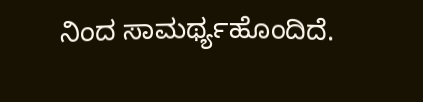ನಿಂದ ಸಾಮರ್ಥ್ಯಹೊಂದಿದೆ.